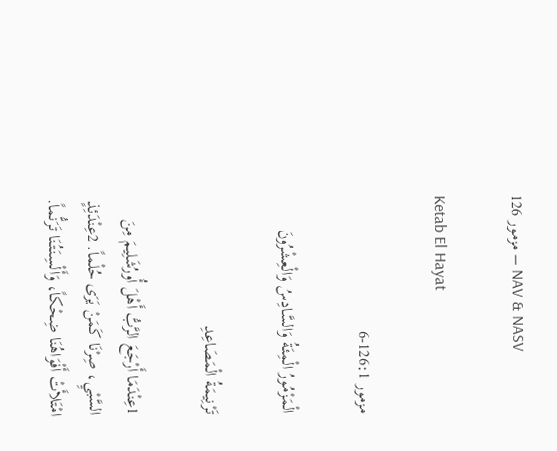مزمور 126 – NAV & NASV

Ketab El Hayat

مزمور 126:1-6

الْمَزْمُورُ الْمِئَةُ وَالسَّادِسُ وَالْعِشْرُونَ

تَرْنِيمَةُ الْمَصَاعِدِ

1عِنْدَمَا أَرْجَعَ الرَّبُّ أَهْلَ أُورُشَلِيمَ مِنَ السَّبْيِ، صِرْنَا كَمَنْ يَرَى حُلْماً. 2عِنْدَئِذٍ امْتَلأَتْ أَفْوَاهُنَا ضِحْكاً، وَأَلْسِنَتُنَا تَرَنُّماً.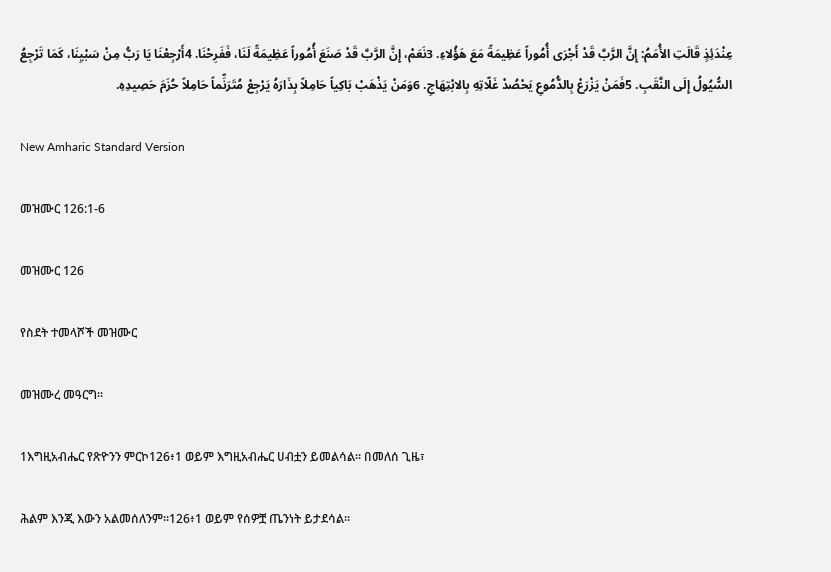عِنْدَئِذٍ قَالَتِ الأُمَمُ: إِنَّ الرَّبَّ قَدْ أَجْرَى أُمُوراً عَظِيمَةً مَعَ هَؤُلاءِ. 3نَعَمْ، إِنَّ الرَّبَّ قَدْ صَنَعَ أُمُوراً عَظِيمَةً لَنَا، فَفَرِحْنَا. 4أَرْجِعْنَا يَا رَبُّ مِنْ سَبْيِنَا، كَمَا تَرْجِعُ السُّيُولُ إِلَى النَّقَبِ. 5فَمَنْ يَزْرَعْ بِالدُّمُوعِ يَحْصُدْ غَلّاتِهِ بِالابْتِهَاجِ. 6وَمَنْ يَذْهَبْ بَاكِياً حَامِلاً بِذَارَهُ يَرْجِعْ مُتَرَنِّماً حَامِلاً حُزَمَ حَصِيدِهِ.

New Amharic Standard Version

መዝሙር 126:1-6

መዝሙር 126

የስደት ተመላሾች መዝሙር

መዝሙረ መዓርግ።

1እግዚአብሔር የጽዮንን ምርኮ126፥1 ወይም እግዚአብሔር ሀብቷን ይመልሳል። በመለሰ ጊዜ፣

ሕልም እንጂ እውን አልመሰለንም።126፥1 ወይም የሰዎቿ ጤንነት ይታደሳል።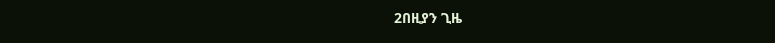2በዚያን ጊዜ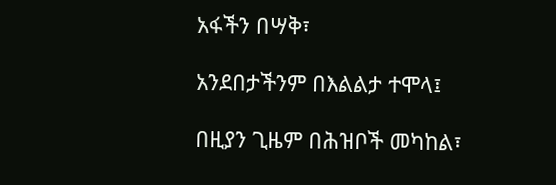አፋችን በሣቅ፣

አንደበታችንም በእልልታ ተሞላ፤

በዚያን ጊዜም በሕዝቦች መካከል፣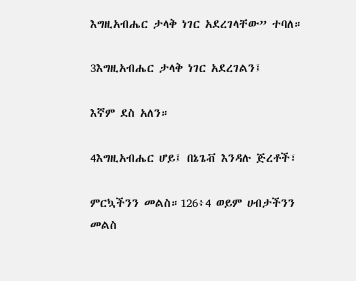እግዚአብሔር ታላቅ ነገር አደረገላቸው” ተባለ።

3እግዚአብሔር ታላቅ ነገር አደረገልን፤

እኛም ደስ አለን።

4እግዚአብሔር ሆይ፤ በኔጌቭ እንዳሉ ጅረቶች፣

ምርኳችንን መልስ።126፥4 ወይም ሀብታችንን መልስ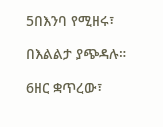5በእንባ የሚዘሩ፣

በእልልታ ያጭዳሉ።

6ዘር ቋጥረው፣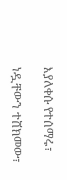እያለቀሱ የተሰማሩ፣

ነዷቸውን ተሸክመው፣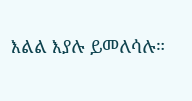እልል እያሉ ይመለሳሉ።